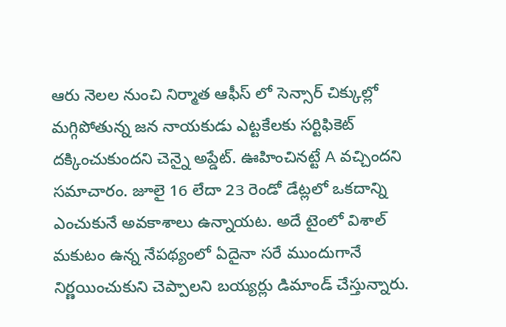ఆరు నెలల నుంచి నిర్మాత ఆఫీస్ లో సెన్సార్ చిక్కుల్లో మగ్గిపోతున్న జన నాయకుడు ఎట్టకేలకు సర్టిఫికెట్ దక్కించుకుందని చెన్నై అప్డేట్. ఊహించినట్టే A వచ్చిందని సమాచారం. జూలై 16 లేదా 23 రెండో డేట్లలో ఒకదాన్ని ఎంచుకునే అవకాశాలు ఉన్నాయట. అదే టైంలో విశాల్ మకుటం ఉన్న నేపథ్యంలో ఏదైనా సరే ముందుగానే నిర్ణయించుకుని చెప్పాలని బయ్యర్లు డిమాండ్ చేస్తున్నారు.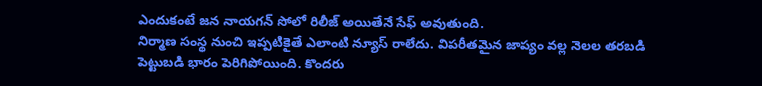ఎందుకంటే జన నాయగన్ సోలో రిలీజ్ అయితేనే సేఫ్ అవుతుంది.
నిర్మాణ సంస్థ నుంచి ఇప్పటికైతే ఎలాంటి న్యూస్ రాలేదు. విపరీతమైన జాప్యం వల్ల నెలల తరబడి పెట్టుబడి భారం పెరిగిపోయింది. కొందరు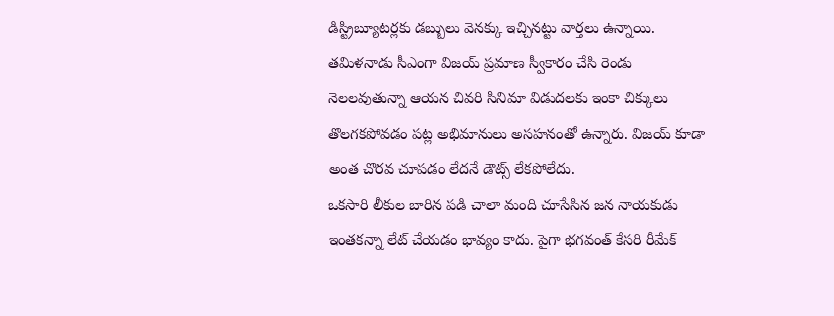డిస్ట్రిబ్యూటర్లకు డబ్బులు వెనక్కు ఇచ్చినట్టు వార్తలు ఉన్నాయి. తమిళనాడు సీఎంగా విజయ్ ప్రమాణ స్వీకారం చేసి రెండు నెలలవుతున్నా ఆయన చివరి సినిమా విడుదలకు ఇంకా చిక్కులు తొలగకపోవడం పట్ల అభిమానులు అసహనంతో ఉన్నారు. విజయ్ కూడా అంత చొరవ చూపడం లేదనే డౌట్స్ లేకపోలేదు.
ఒకసారి లీకుల బారిన పడి చాలా మంది చూసేసిన జన నాయకుడు ఇంతకన్నా లేట్ చేయడం భావ్యం కాదు. పైగా భగవంత్ కేసరి రీమేక్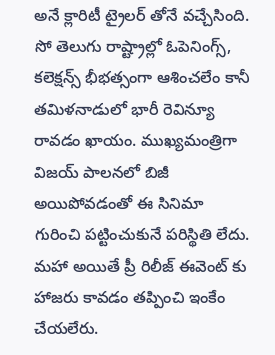అనే క్లారిటీ ట్రైలర్ తోనే వచ్చేసింది. సో తెలుగు రాష్ట్రాల్లో ఓపెనింగ్స్, కలెక్షన్స్ భీభత్సంగా ఆశించలేం కానీ తమిళనాడులో భారీ రెవిన్యూ రావడం ఖాయం. ముఖ్యమంత్రిగా విజయ్ పాలనలో బిజీ అయిపోవడంతో ఈ సినిమా గురించి పట్టించుకునే పరిస్థితి లేదు. మహా అయితే ప్రీ రిలీజ్ ఈవెంట్ కు హాజరు కావడం తప్పించి ఇంకేం చేయలేరు.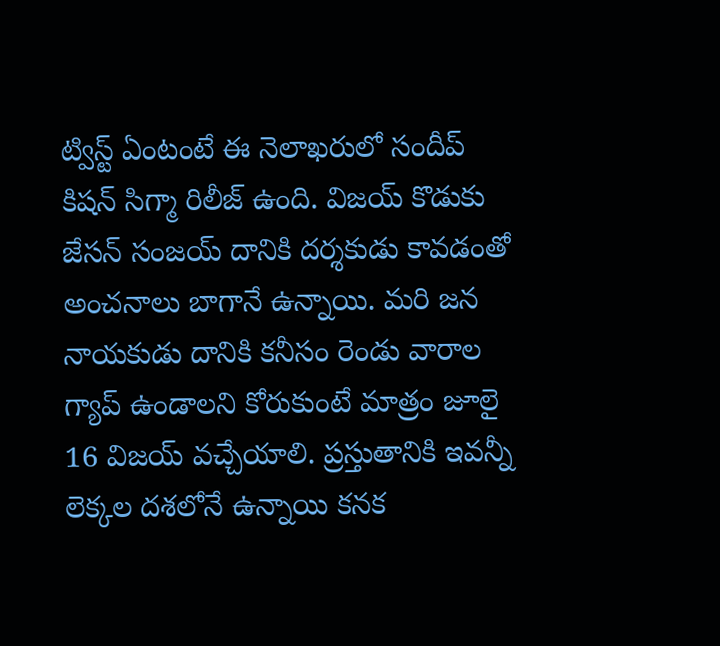ట్విస్ట్ ఏంటంటే ఈ నెలాఖరులో సందీప్ కిషన్ సిగ్మా రిలీజ్ ఉంది. విజయ్ కొడుకు జేసన్ సంజయ్ దానికి దర్శకుడు కావడంతో అంచనాలు బాగానే ఉన్నాయి. మరి జన నాయకుడు దానికి కనీసం రెండు వారాల గ్యాప్ ఉండాలని కోరుకుంటే మాత్రం జూలై 16 విజయ్ వచ్చేయాలి. ప్రస్తుతానికి ఇవన్నీ లెక్కల దశలోనే ఉన్నాయి కనక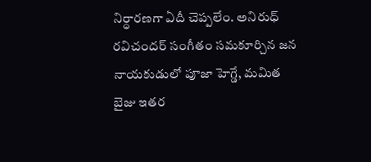నిర్ధారణగా ఏదీ చెప్పలేం. అనిరుధ్ రవిచందర్ సంగీతం సమకూర్చిన జన నాయకుడులో పూజా హెగ్డే, మమిత బైజు ఇతర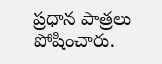ప్రధాన పాత్రలు పోషించారు.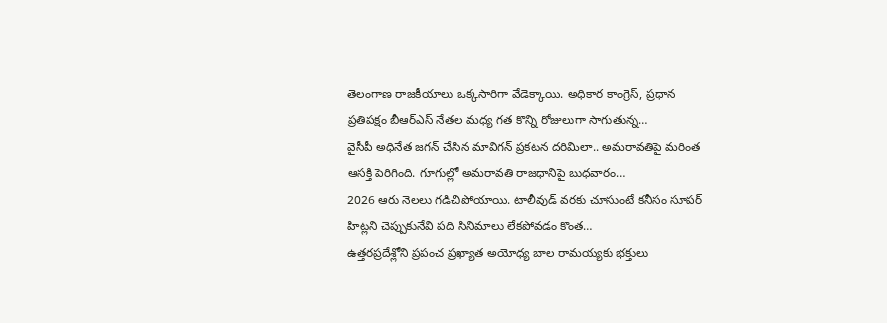తెలంగాణ రాజకీయాలు ఒక్కసారిగా వేడెక్కాయి. అధికార కాంగ్రెస్, ప్రధాన ప్రతిపక్షం బీఆర్ఎస్ నేతల మధ్య గత కొన్ని రోజులుగా సాగుతున్న…
వైసీపీ అధినేత జగన్ చేసిన మావిగన్ ప్రకటన దరిమిలా.. అమరావతిపై మరింత ఆసక్తి పెరిగింది. గూగుల్లో అమరావతి రాజధానిపై బుధవారం…
2026 ఆరు నెలలు గడిచిపోయాయి. టాలీవుడ్ వరకు చూసుంటే కనీసం సూపర్ హిట్లని చెప్పుకునేవి పది సినిమాలు లేకపోవడం కొంత…
ఉత్తరప్రదేశ్లోని ప్రపంచ ప్రఖ్యాత అయోధ్య బాల రామయ్యకు భక్తులు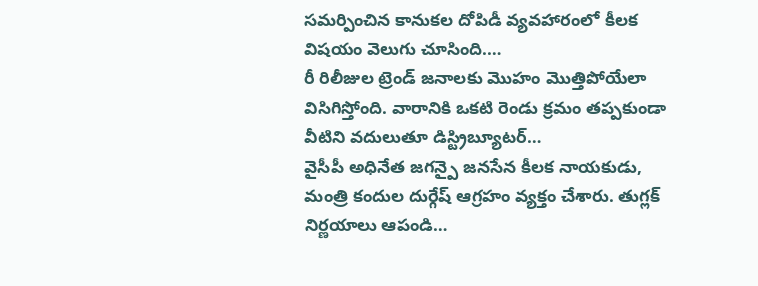సమర్పించిన కానుకల దోపిడీ వ్యవహారంలో కీలక విషయం వెలుగు చూసింది.…
రీ రిలీజుల ట్రెండ్ జనాలకు మొహం మొత్తిపోయేలా విసిగిస్తోంది. వారానికి ఒకటి రెండు క్రమం తప్పకుండా వీటిని వదులుతూ డిస్ట్రిబ్యూటర్…
వైసీపీ అధినేత జగన్పై జనసేన కీలక నాయకుడు, మంత్రి కందుల దుర్గేష్ ఆగ్రహం వ్యక్తం చేశారు. తుగ్లక్ నిర్ణయాలు ఆపండి…